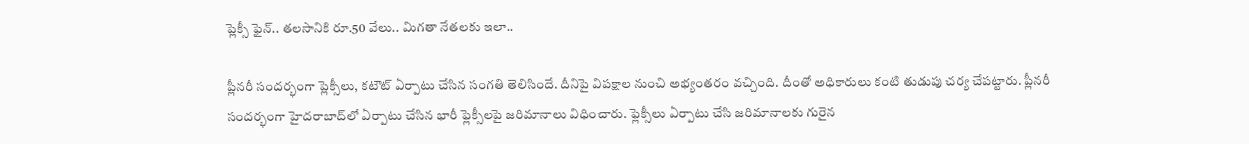ప్లెక్సీ ఫైన్.. తలసానికి రూ.50 వేలు.. మిగతా నేతలకు ఇలా..

ప్లీనరీ సందర్భంగా ప్లెక్సీలు, కటౌట్ ఏర్పాటు చేసిన సంగతి తెలిసిందే. దీనిపై విపక్షాల నుంచి అభ్యంతరం వచ్చింది. దీంతో అధికారులు కంటి తుడుపు చర్య చేపట్టారు. ప్లీన‌రీ సంద‌ర్భంగా హైద‌రాబాద్‌లో ఏర్పాటు చేసిన భారీ ఫ్లెక్సీల‌పై జ‌రిమానాలు విధించారు. ఫ్లెక్సీలు ఏర్పాటు చేసి జ‌రిమానాలకు గురైన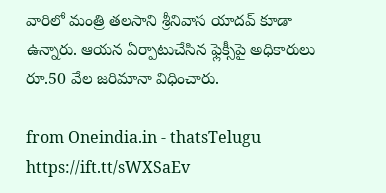వారిలో మంత్రి త‌ల‌సాని శ్రీనివాస యాద‌వ్ కూడా ఉన్నారు. ఆయ‌న ఏర్పాటుచేసిన ఫ్లెక్సీపై అధికారులు రూ.50 వేల జ‌రిమానా విధించారు.

from Oneindia.in - thatsTelugu https://ift.tt/sWXSaEv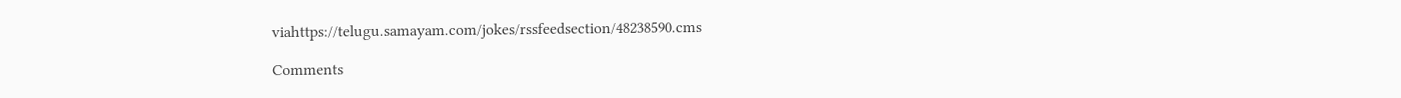viahttps://telugu.samayam.com/jokes/rssfeedsection/48238590.cms

Comments